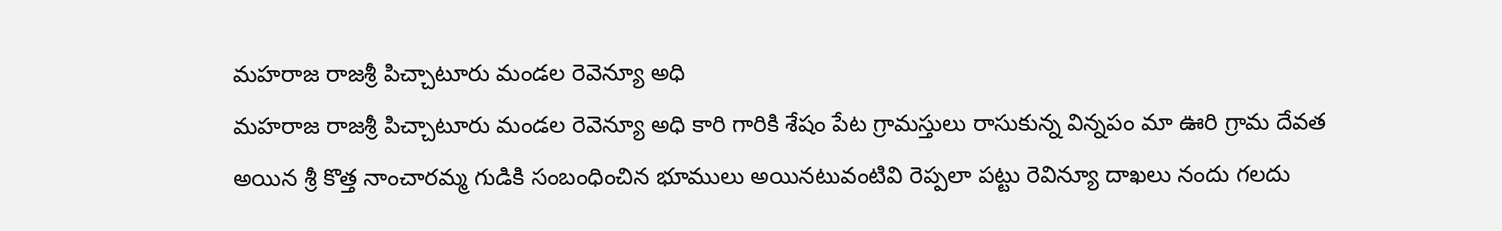మహరాజ రాజశ్రీ పిచ్చాటూరు మండల రెవెన్యూ అధి
మహరాజ రాజశ్రీ పిచ్చాటూరు మండల రెవెన్యూ అధి కారి గారికి శేషం పేట గ్రామస్తులు రాసుకున్న విన్నపం మా ఊరి గ్రామ దేవత అయిన శ్రీ కొత్త నాంచారమ్మ గుడికి సంబంధించిన భూములు అయినటువంటివి రెప్పలా పట్టు రెవిన్యూ దాఖలు నందు గలదు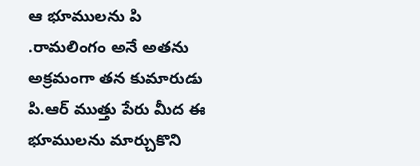ఆ భూములను పి .రామలింగం అనే అతను అక్రమంగా తన కుమారుడు పి.ఆర్ ముత్తు పేరు మీద ఈ భూములను మార్చుకొని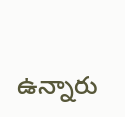ఉన్నారు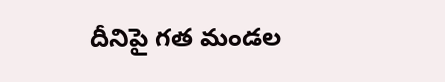దీనిపై గత మండల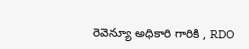రెవెన్యూ అధికారి గారికి , RDO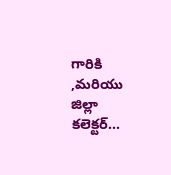గారికి ,మరియు జిల్లా కలెక్టర్...